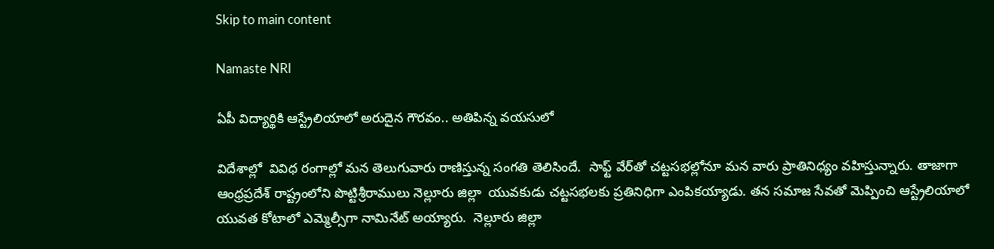Skip to main content

Namaste NRI

ఏపీ విద్యార్థికి ఆస్ట్రేలియాలో అరుదైన గౌరవం.. అతిపిన్న వయసులో

విదేశాల్లో  వివిధ రంగాల్లో మన తెలుగువారు రాణిస్తున్న సంగతి తెలిసిందే.  సాఫ్ట్‌ వేర్‌తో చట్టసభల్లోనూ మన వారు ప్రాతినిధ్యం వహిస్తున్నారు. తాజాగా  ఆంధ్రప్రదేశ్‌ రాష్ట్రంలోని పొట్టిశ్రీరాములు నెల్లూరు జిల్లా  యువకుడు చట్టసభలకు ప్రతినిధిగా ఎంపికయ్యాడు. తన సమాజ సేవతో మెప్పించి ఆస్ట్రేలియాలో యువత కోటాలో ఎమ్మెల్సీగా నామినేట్‌ అయ్యారు.  నెల్లూరు జిల్లా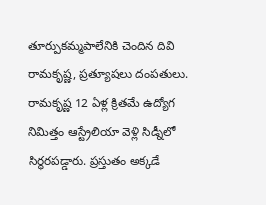తూర్పుకమ్మపాలేనికి చెందిన దివి రామకృష్ణ, ప్రత్యూషలు దంపతులు. రామకృష్ణ 12 ఏళ్ల క్రితమే ఉద్యోగ నిమిత్తం ఆస్ట్రేలియా వెళ్లి సిడ్నీలో సిర్థరపడ్డారు. ప్రస్తుతం అక్కడే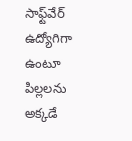సాఫ్ట్‌వేర్‌ ఉద్యోగిగా ఉంటూ పిల్లలను అక్కడే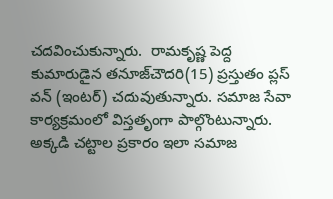చదవించుకున్నారు.  రామకృష్ణ పెద్ద కుమారుడైన తనూజ్‌చౌదరి(15) ప్రస్తుతం ప్లస్‌ వన్‌ (ఇంటర్‌) చదువుతున్నారు. సమాజ సేవా  కార్యక్రమంలో విస్తతృంగా పాల్గొంటున్నారు. అక్కడి చట్టాల ప్రకారం ఇలా సమాజ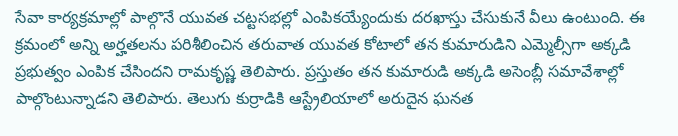సేవా కార్యక్రమాల్లో పాల్గొనే యువత చట్టసభల్లో ఎంపికయ్యేందుకు దరఖాస్తు చేసుకునే వీలు ఉంటుంది. ఈ క్రమంలో అన్ని అర్హతలను పరిశీలించిన తరువాత యువత కోటాలో తన కుమారుడిని ఎమ్మెల్సీగా అక్కడి ప్రభుత్వం ఎంపిక చేసిందని రామకృష్ణ తెలిపారు. ప్రస్తుతం తన కుమారుడి అక్కడి అసెంబ్లీ సమావేశాల్లో పాల్గొంటున్నాడని తెలిపారు. తెలుగు కుర్రాడికి ఆస్ట్రేలియాలో అరుదైన ఘనత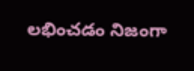లభించడం నిజంగా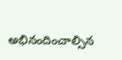అభినందించాల్సిన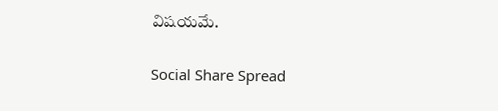విషయమే.

Social Share Spread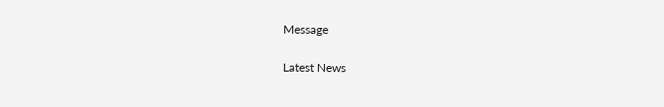Message

Latest News